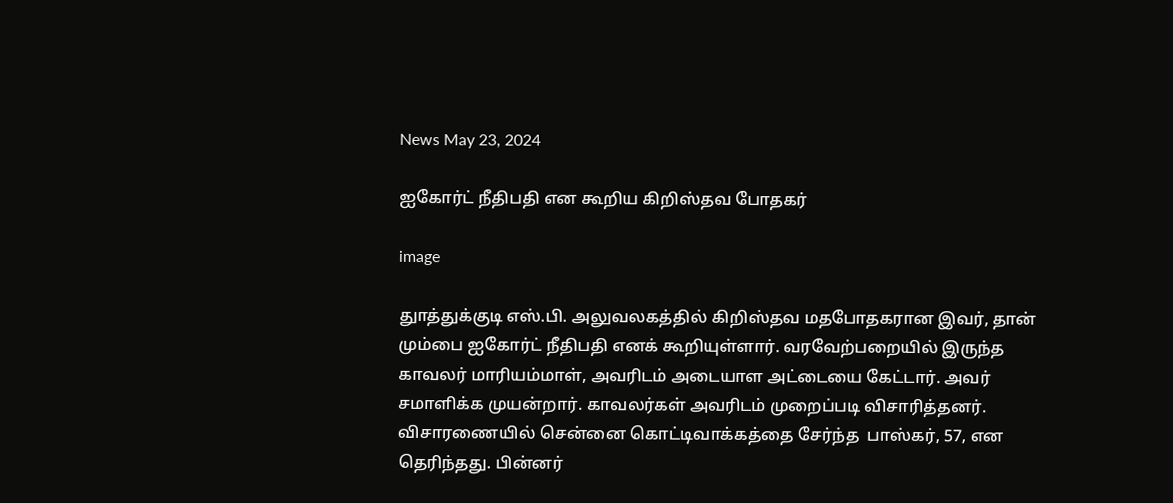News May 23, 2024

ஐகோர்ட் நீதிபதி என கூறிய கிறிஸ்தவ போதகர்

image

துாத்துக்குடி எஸ்.பி. அலுவலகத்தில் கிறிஸ்தவ மதபோதகரான இவர், தான் மும்பை ஐகோர்ட் நீதிபதி எனக் கூறியுள்ளார். வரவேற்பறையில் இருந்த காவலர் மாரியம்மாள், அவரிடம் அடையாள அட்டையை கேட்டார். அவர் சமாளிக்க முயன்றார். காவலர்கள் அவரிடம் முறைப்படி விசாரித்தனர். விசாரணையில் சென்னை கொட்டிவாக்கத்தை சேர்ந்த  பாஸ்கர், 57, என தெரிந்தது. பின்னர்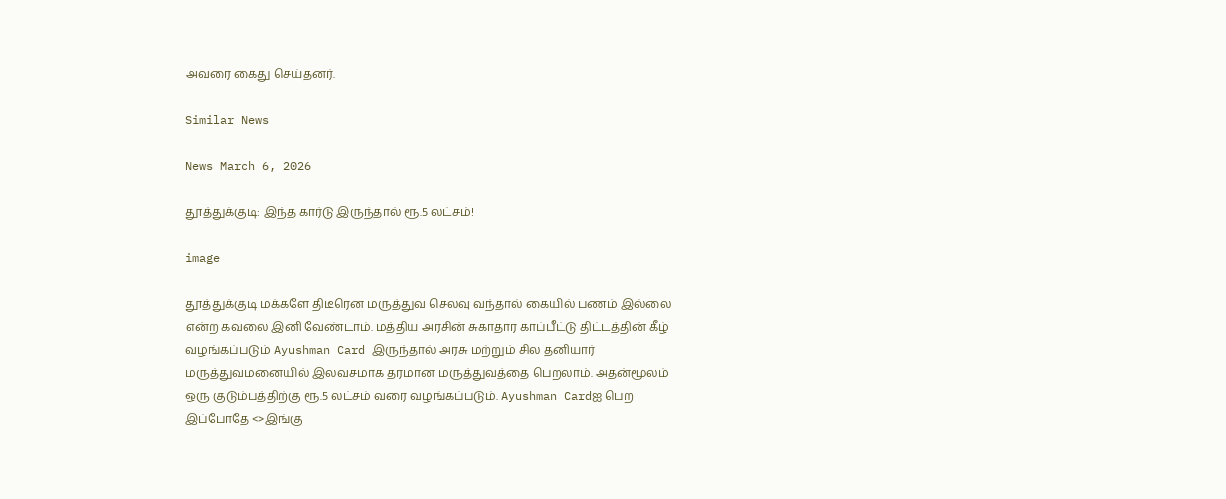அவரை கைது செய்தனர்.

Similar News

News March 6, 2026

தூத்துக்குடி: இந்த கார்டு இருந்தால் ரூ.5 லட்சம்!

image

தூத்துக்குடி மக்களே திடீரென மருத்துவ செலவு வந்தால் கையில் பணம் இல்லை என்ற கவலை இனி வேண்டாம். மத்திய அரசின் சுகாதார காப்பீட்டு திட்டத்தின் கீழ் வழங்கப்படும் Ayushman Card இருந்தால் அரசு மற்றும் சில தனியார் மருத்துவமனையில் இலவசமாக தரமான மருத்துவத்தை பெறலாம். அதன்மூலம் ஒரு குடும்பத்திற்கு ரூ.5 லட்சம் வரை வழங்கப்படும். Ayushman Cardஐ பெற இப்போதே <>இங்கு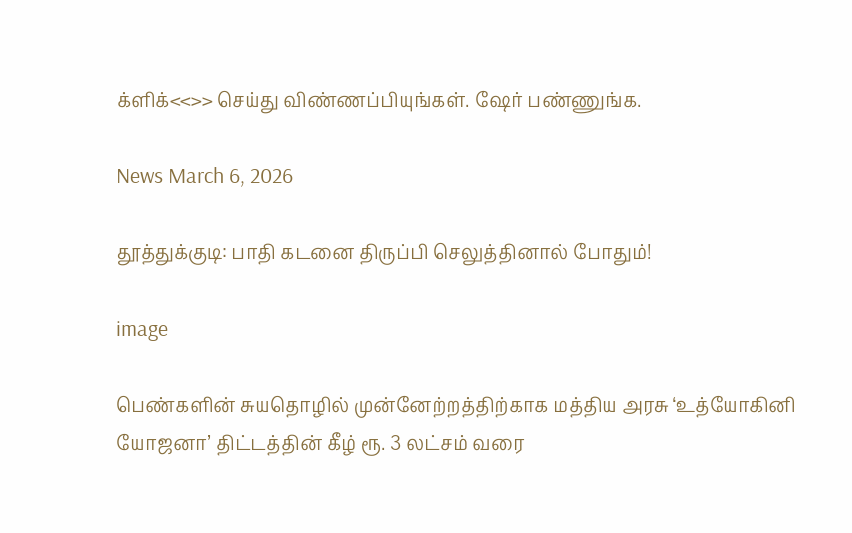க்ளிக்<<>> செய்து விண்ணப்பியுங்கள். ஷேர் பண்ணுங்க.

News March 6, 2026

தூத்துக்குடி: பாதி கடனை திருப்பி செலுத்தினால் போதும்!

image

பெண்களின் சுயதொழில் முன்னேற்றத்திற்காக மத்திய அரசு ‘உத்யோகினி யோஜனா’ திட்டத்தின் கீழ் ரூ. 3 லட்சம் வரை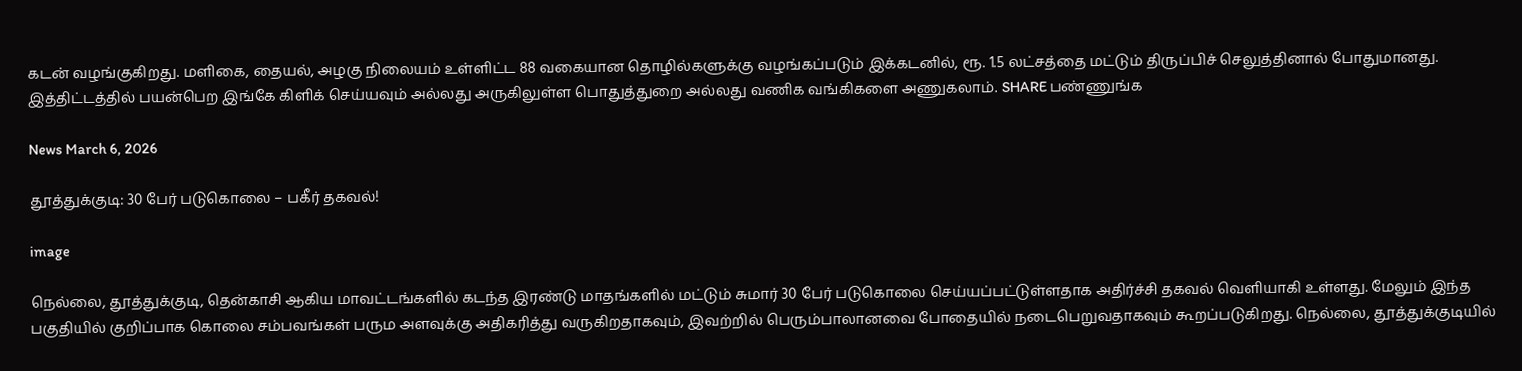கடன் வழங்குகிறது. மளிகை, தையல், அழகு நிலையம் உள்ளிட்ட 88 வகையான தொழில்களுக்கு வழங்கப்படும் இக்கடனில், ரூ. 1.5 லட்சத்தை மட்டும் திருப்பிச் செலுத்தினால் போதுமானது. இத்திட்டத்தில் பயன்பெற இங்கே கிளிக் செய்யவும் அல்லது அருகிலுள்ள பொதுத்துறை அல்லது வணிக வங்கிகளை அணுகலாம். SHARE பண்ணுங்க

News March 6, 2026

தூத்துக்குடி: 30 பேர் படுகொலை – பகீர் தகவல்!

image

நெல்லை, தூத்துக்குடி, தென்காசி ஆகிய மாவட்டங்களில் கடந்த இரண்டு மாதங்களில் மட்டும் சுமார் 30 பேர் படுகொலை செய்யப்பட்டுள்ளதாக அதிர்ச்சி தகவல் வெளியாகி உள்ளது. மேலும் இந்த பகுதியில் குறிப்பாக கொலை சம்பவங்கள் பரும அளவுக்கு அதிகரித்து வருகிறதாகவும், இவற்றில் பெரும்பாலானவை போதையில் நடைபெறுவதாகவும் கூறப்படுகிறது. நெல்லை, தூத்துக்குடியில்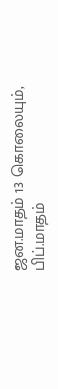ஜன.மாதம் 13 கொலையும், பிப்.மாதம்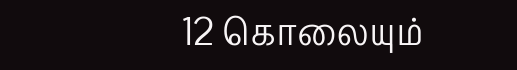12 கொலையும்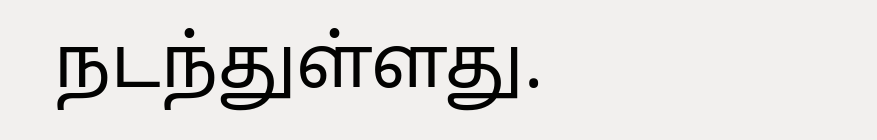நடந்துள்ளது.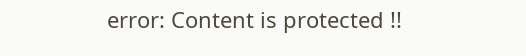error: Content is protected !!